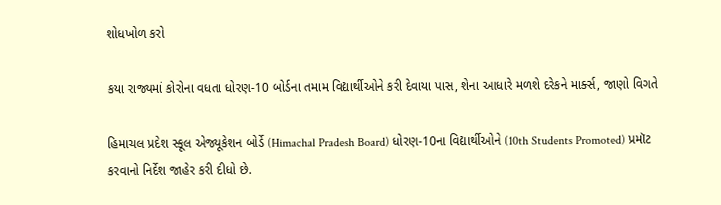શોધખોળ કરો

કયા રાજ્યમાં કોરોના વધતા ધોરણ-10 બોર્ડના તમામ વિદ્યાર્થીઓને કરી દેવાયા પાસ, શેના આધારે મળશે દરેકને માર્ક્સ, જાણો વિગતે

હિમાચલ પ્રદેશ સ્કૂલ એજ્યૂકેશન બોર્ડે (Himachal Pradesh Board) ધોરણ-10ના વિદ્યાર્થીઓને (10th Students Promoted) પ્રમૉટ કરવાનો નિર્દેશ જાહેર કરી દીધો છે.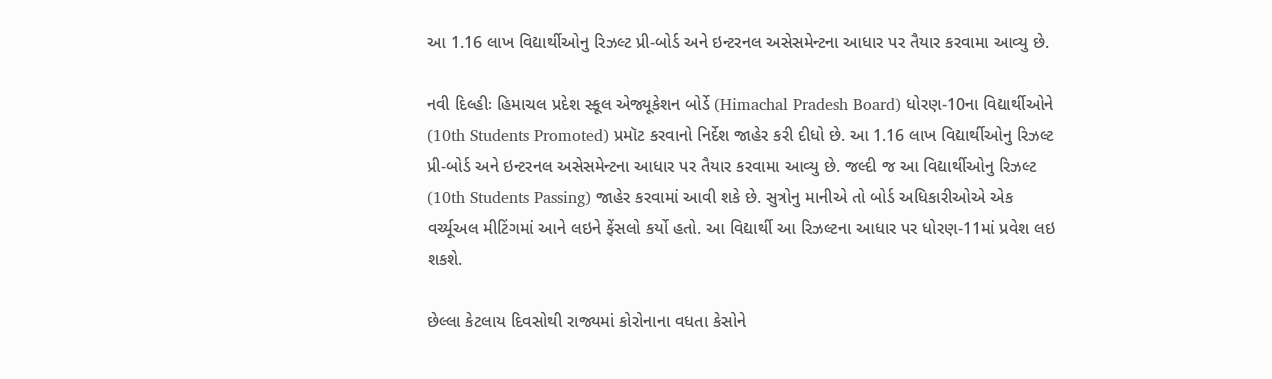આ 1.16 લાખ વિદ્યાર્થીઓનુ રિઝલ્ટ પ્રી-બોર્ડ અને ઇન્ટરનલ અસેસમેન્ટના આધાર પર તૈયાર કરવામા આવ્યુ છે.

નવી દિલ્હીઃ હિમાચલ પ્રદેશ સ્કૂલ એજ્યૂકેશન બોર્ડે (Himachal Pradesh Board) ધોરણ-10ના વિદ્યાર્થીઓને (10th Students Promoted) પ્રમૉટ કરવાનો નિર્દેશ જાહેર કરી દીધો છે. આ 1.16 લાખ વિદ્યાર્થીઓનુ રિઝલ્ટ પ્રી-બોર્ડ અને ઇન્ટરનલ અસેસમેન્ટના આધાર પર તૈયાર કરવામા આવ્યુ છે. જલ્દી જ આ વિદ્યાર્થીઓનુ રિઝલ્ટ (10th Students Passing) જાહેર કરવામાં આવી શકે છે. સુત્રોનુ માનીએ તો બોર્ડ અધિકારીઓએ એક વર્ચ્યૂઅલ મીટિંગમાં આને લઇને ફેંસલો કર્યો હતો. આ વિદ્યાર્થી આ રિઝલ્ટના આધાર પર ધોરણ-11માં પ્રવેશ લઇ શકશે.

છેલ્લા કેટલાય દિવસોથી રાજ્યમાં કોરોનાના વધતા કેસોને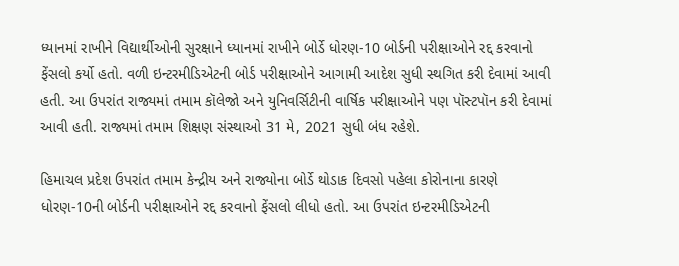ધ્યાનમાં રાખીને વિદ્યાર્થીઓની સુરક્ષાને ધ્યાનમાં રાખીને બોર્ડે ધોરણ-10 બોર્ડની પરીક્ષાઓને રદ્દ કરવાનો ફેંસલો કર્યો હતો. વળી ઇન્ટરમીડિએટની બોર્ડ પરીક્ષાઓને આગામી આદેશ સુધી સ્થગિત કરી દેવામાં આવી હતી. આ ઉપરાંત રાજ્યમાં તમામ કૉલેજો અને યુનિવર્સિટીની વાર્ષિક પરીક્ષાઓને પણ પૉસ્ટપૉન કરી દેવામાં આવી હતી. રાજ્યમાં તમામ શિક્ષણ સંસ્થાઓ 31 મે, 2021 સુધી બંધ રહેશે.

હિમાચલ પ્રદેશ ઉપરાંત તમામ કેન્દ્રીય અને રાજ્યોના બોર્ડે થોડાક દિવસો પહેલા કોરોનાના કારણે ધોરણ-10ની બોર્ડની પરીક્ષાઓને રદ્દ કરવાનો ફેંસલો લીધો હતો. આ ઉપરાંત ઇન્ટરમીડિએટની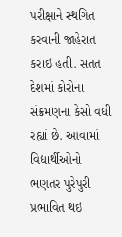પરીક્ષાને સ્થગિત કરવાની જાહેરાત કરાઇ હતી. સતત દેશમાં કોરોના સંક્રમણના કેસો વધી રહ્યાં છે. આવામાં વિદ્યાર્થીઓનો ભણતર પુરેપુરી પ્રભાવિત થઇ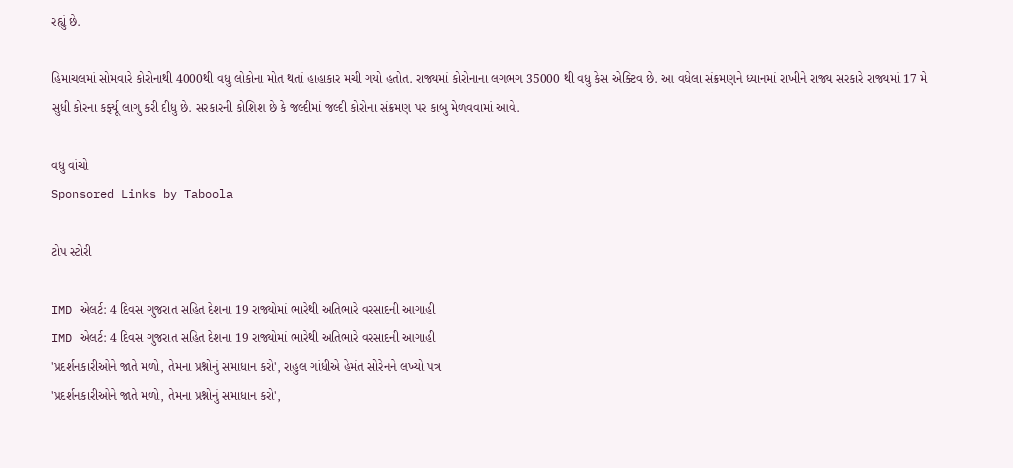રહ્યું છે.

હિમાચલમાં સોમવારે કોરોનાથી 4000થી વધુ લોકોના મોત થતાં હાહાકાર મચી ગયો હતોત. રાજ્યમાં કોરોનાના લગભગ 35000 થી વધુ કેસ એક્ટિવ છે. આ વધેલા સંક્રમણને ધ્યાનમાં રાખીને રાજ્ય સરકારે રાજ્યમાં 17 મે સુધી કોરના કર્ફ્યૂ લાગુ કરી દીધુ છે. સરકારની કોશિશ છે કે જલ્દીમાં જલ્દી કોરોના સંક્રમણ પર કાબુ મેળવવામાં આવે.

વધુ વાંચો
Sponsored Links by Taboola

ટોપ સ્ટોરી

IMD એલર્ટ: 4 દિવસ ગુજરાત સહિત દેશના 19 રાજ્યોમાં ભારેથી અતિભારે વરસાદની આગાહી
IMD એલર્ટ: 4 દિવસ ગુજરાત સહિત દેશના 19 રાજ્યોમાં ભારેથી અતિભારે વરસાદની આગાહી
'પ્રદર્શનકારીઓને જાતે મળો, તેમના પ્રશ્નોનું સમાધાન કરો', રાહુલ ગાંધીએ હેમંત સોરેનને લખ્યો પત્ર
'પ્રદર્શનકારીઓને જાતે મળો, તેમના પ્રશ્નોનું સમાધાન કરો',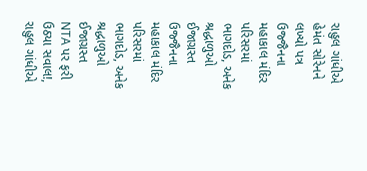રાહુલ ગાંધીએ હેમંત સોરેનને લખ્યો પત્ર
ઉજ્જૈનના મહાકાલ મંદિર પરિસરમાં ભાગદોડ, અનેક શ્રદ્ધાળુઓ ઈજાગ્રસ્ત
ઉજ્જૈનના મહાકાલ મંદિર પરિસરમાં ભાગદોડ, અનેક શ્રદ્ધાળુઓ ઈજાગ્રસ્ત
NTA પર ફરી ઉઠ્યા સવાલ!, રાહુલ ગાંધીએ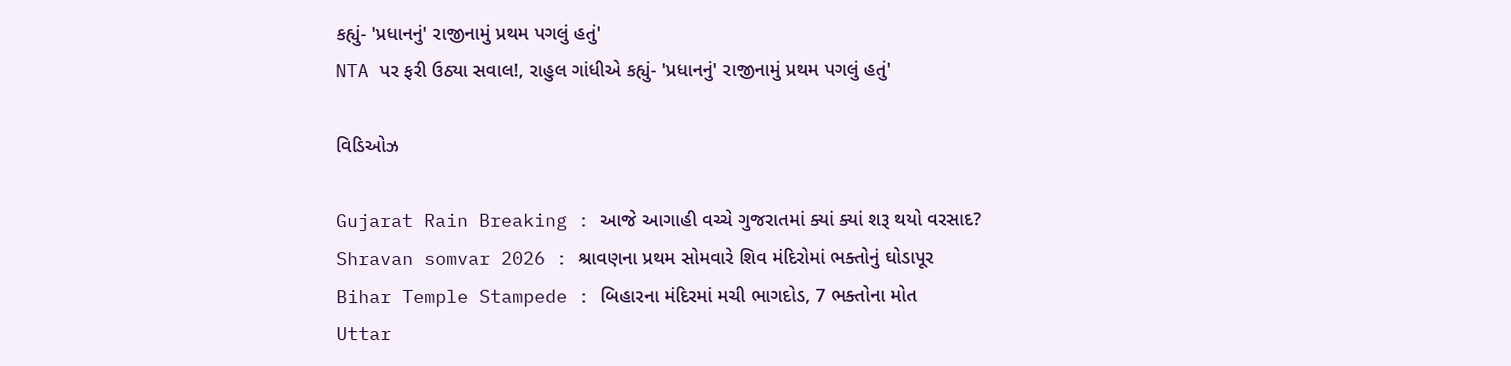કહ્યું- 'પ્રધાનનું' રાજીનામું પ્રથમ પગલું હતું'
NTA પર ફરી ઉઠ્યા સવાલ!, રાહુલ ગાંધીએ કહ્યું- 'પ્રધાનનું' રાજીનામું પ્રથમ પગલું હતું'

વિડિઓઝ

Gujarat Rain Breaking : આજે આગાહી વચ્ચે ગુજરાતમાં ક્યાં ક્યાં શરૂ થયો વરસાદ?
Shravan somvar 2026 : શ્રાવણના પ્રથમ સોમવારે શિવ મંદિરોમાં ભક્તોનું ઘોડાપૂર
Bihar Temple Stampede : બિહારના મંદિરમાં મચી ભાગદોડ, 7 ભક્તોના મોત
Uttar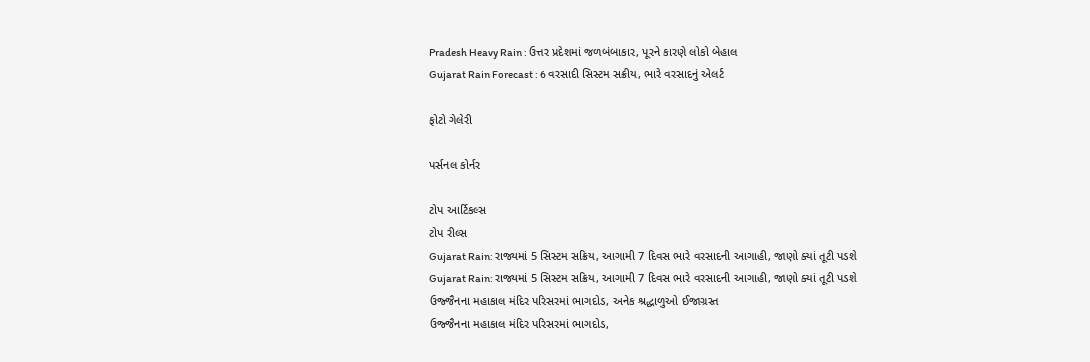Pradesh Heavy Rain : ઉત્તર પ્રદેશમાં જળબંબાકાર, પૂરને કારણે લોકો બેહાલ
Gujarat Rain Forecast : 6 વરસાદી સિસ્ટમ સક્રીય, ભારે વરસાદનું એલર્ટ

ફોટો ગેલેરી

પર્સનલ કોર્નર

ટોપ આર્ટિકલ્સ
ટોપ રીલ્સ
Gujarat Rain: રાજ્યમાં 5 સિસ્ટમ સક્રિય, આગામી 7 દિવસ ભારે વરસાદની આગાહી, જાણો ક્યાં તૂટી પડશે
Gujarat Rain: રાજ્યમાં 5 સિસ્ટમ સક્રિય, આગામી 7 દિવસ ભારે વરસાદની આગાહી, જાણો ક્યાં તૂટી પડશે
ઉજ્જૈનના મહાકાલ મંદિર પરિસરમાં ભાગદોડ, અનેક શ્રદ્ધાળુઓ ઈજાગ્રસ્ત
ઉજ્જૈનના મહાકાલ મંદિર પરિસરમાં ભાગદોડ,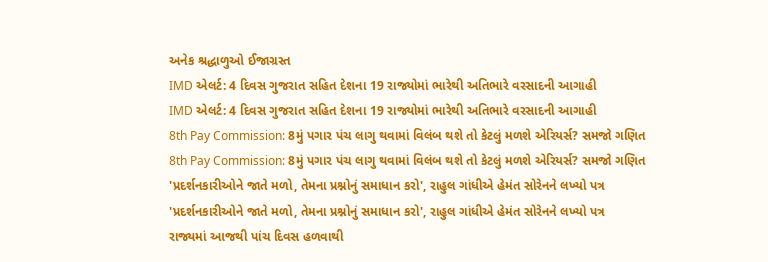અનેક શ્રદ્ધાળુઓ ઈજાગ્રસ્ત
IMD એલર્ટ: 4 દિવસ ગુજરાત સહિત દેશના 19 રાજ્યોમાં ભારેથી અતિભારે વરસાદની આગાહી
IMD એલર્ટ: 4 દિવસ ગુજરાત સહિત દેશના 19 રાજ્યોમાં ભારેથી અતિભારે વરસાદની આગાહી
8th Pay Commission: 8મું પગાર પંચ લાગુ થવામાં વિલંબ થશે તો કેટલું મળશે એરિયર્સ? સમજો ગણિત
8th Pay Commission: 8મું પગાર પંચ લાગુ થવામાં વિલંબ થશે તો કેટલું મળશે એરિયર્સ? સમજો ગણિત
'પ્રદર્શનકારીઓને જાતે મળો, તેમના પ્રશ્નોનું સમાધાન કરો', રાહુલ ગાંધીએ હેમંત સોરેનને લખ્યો પત્ર
'પ્રદર્શનકારીઓને જાતે મળો, તેમના પ્રશ્નોનું સમાધાન કરો', રાહુલ ગાંધીએ હેમંત સોરેનને લખ્યો પત્ર
રાજ્યમાં આજથી પાંચ દિવસ હળવાથી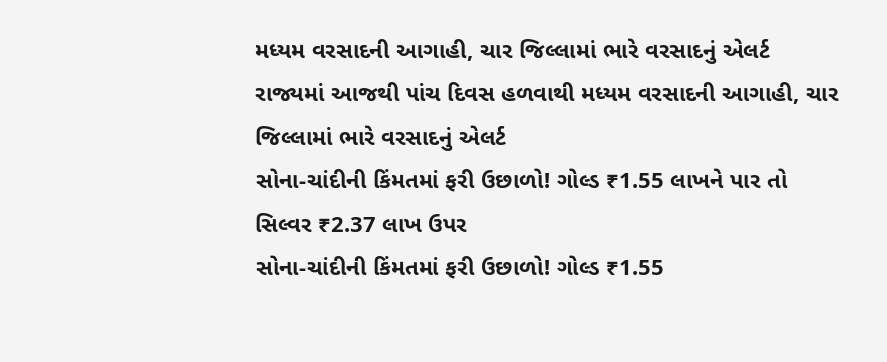મધ્યમ વરસાદની આગાહી, ચાર જિલ્લામાં ભારે વરસાદનું એલર્ટ
રાજ્યમાં આજથી પાંચ દિવસ હળવાથી મધ્યમ વરસાદની આગાહી, ચાર જિલ્લામાં ભારે વરસાદનું એલર્ટ
સોના-ચાંદીની કિંમતમાં ફરી ઉછાળો! ગોલ્ડ ₹1.55 લાખને પાર તો સિલ્વર ₹2.37 લાખ ઉપર
સોના-ચાંદીની કિંમતમાં ફરી ઉછાળો! ગોલ્ડ ₹1.55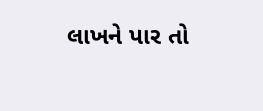લાખને પાર તો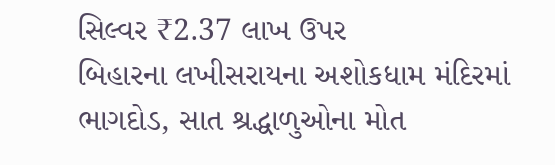સિલ્વર ₹2.37 લાખ ઉપર
બિહારના લખીસરાયના અશોકધામ મંદિરમાં ભાગદોડ, સાત શ્રદ્ધાળુઓના મોત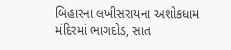બિહારના લખીસરાયના અશોકધામ મંદિરમાં ભાગદોડ, સાત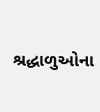શ્રદ્ધાળુઓના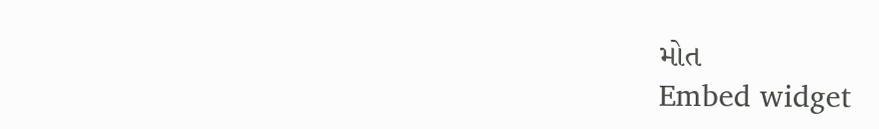મોત
Embed widget